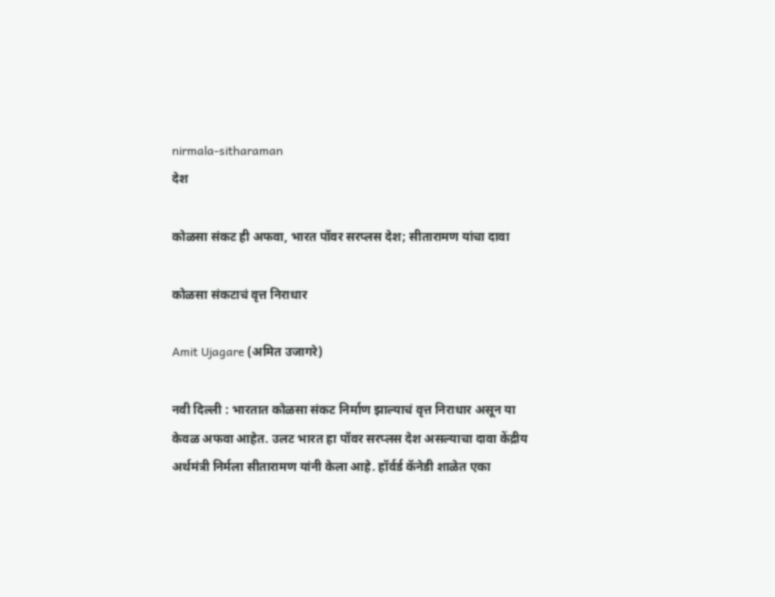nirmala-sitharaman
देश

कोळसा संकट ही अफवा, भारत पॉवर सरप्लस देश; सीतारामण यांचा दावा

कोळसा संकटाचं वृत्त निराधार

Amit Ujagare (अमित उजागरे)

नवी दिल्ली : भारतात कोळसा संकट निर्माण झाल्याचं वृत्त निराधार असून या केवळ अफवा आहेत. उलट भारत हा पॉवर सरप्लस देश असल्याचा दावा केंद्रीय अर्थमंत्री निर्मला सीतारामण यांनी केला आहे. हॉर्वर्ड कॅनेडी शाळेत एका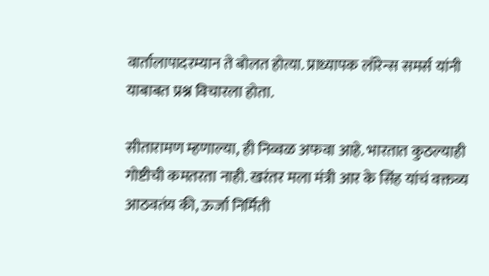वार्तालापादरम्यान ते बोलत होत्या. प्राध्यापक लॉरेन्स समर्स यांनी याबाबत प्रश्न विचारला होता.

सीतारामण म्हणाल्या, ही निव्वळ अफवा आहे. भारतात कुठल्याही गोष्टीची कमतरता नाही. खरंतर मला मंत्री आर के सिंह यांचं वक्तव्य आठवतंय की, ऊर्जा निर्मिती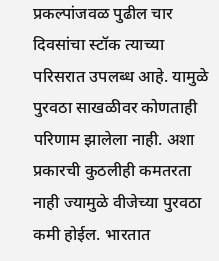प्रकल्पांजवळ पुढील चार दिवसांचा स्टॉक त्याच्या परिसरात उपलब्ध आहे. यामुळे पुरवठा साखळीवर कोणताही परिणाम झालेला नाही. अशा प्रकारची कुठलीही कमतरता नाही ज्यामुळे वीजेच्या पुरवठा कमी होईल. भारतात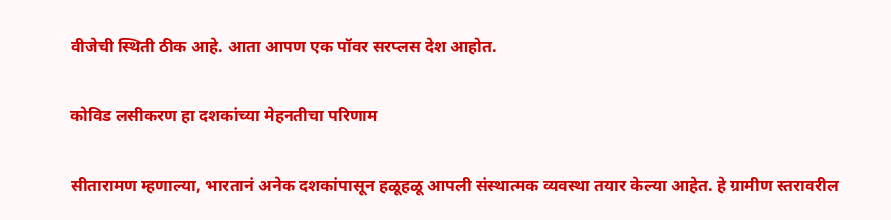वीजेची स्थिती ठीक आहे. आता आपण एक पॉवर सरप्लस देश आहोत.

कोविड लसीकरण हा दशकांच्या मेहनतीचा परिणाम

सीतारामण म्हणाल्या, भारतानं अनेक दशकांपासून हळूहळू आपली संस्थात्मक व्यवस्था तयार केल्या आहेत. हे ग्रामीण स्तरावरील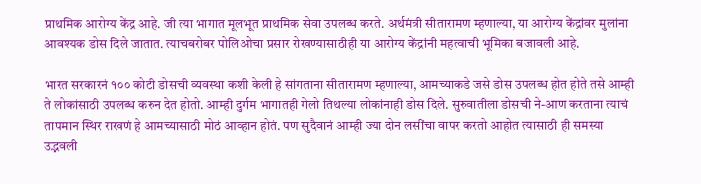प्राथमिक आरोग्य केंद्र आहे. जी त्या भागात मूलभूत प्राथमिक सेवा उपलब्ध करते. अर्थमंत्री सीतारामण म्हणाल्या, या आरोग्य केंद्रांवर मुलांना आवश्यक डोस दिले जातात. त्याचबरोबर पोलिओचा प्रसार रोखण्यासाठीही या आरोग्य केंद्रांनी महत्वाची भूमिका बजावली आहे.

भारत सरकारनं १०० कोटी डोसची व्यवस्था कशी केली हे सांगताना सीतारामण म्हणाल्या, आमच्याकडे जसे डोस उपलब्ध होत होते तसे आम्ही ते लोकांसाठी उपलब्ध करुन देत होतो. आम्ही दुर्गम भागातही गेलो तिथल्या लोकांनाही डोस दिले. सुरुवातीला डोसची ने-आण करताना त्याचं तापमान स्थिर राखणं हे आमच्यासाठी मोठं आव्हान होतं. पण सुदैवानं आम्ही ज्या दोन लसींचा वापर करतो आहोत त्यासाठी ही समस्या उद्भवली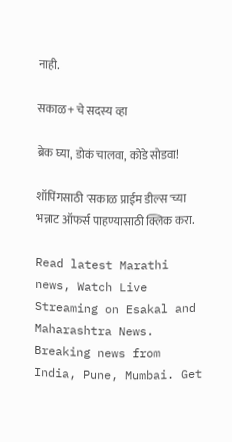नाही.

सकाळ+ चे सदस्य व्हा

ब्रेक घ्या, डोकं चालवा, कोडे सोडवा!

शॉपिंगसाठी 'सकाळ प्राईम डील्स'च्या भन्नाट ऑफर्स पाहण्यासाठी क्लिक करा.

Read latest Marathi news, Watch Live Streaming on Esakal and Maharashtra News. Breaking news from India, Pune, Mumbai. Get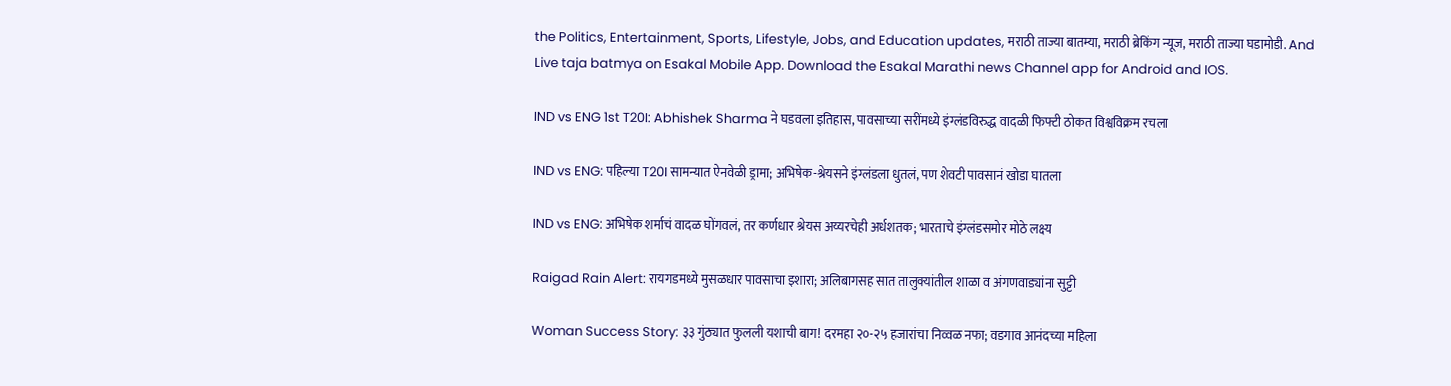the Politics, Entertainment, Sports, Lifestyle, Jobs, and Education updates, मराठी ताज्या बातम्या, मराठी ब्रेकिंग न्यूज, मराठी ताज्या घडामोडी. And Live taja batmya on Esakal Mobile App. Download the Esakal Marathi news Channel app for Android and IOS.

IND vs ENG 1st T20I: Abhishek Sharma ने घडवला इतिहास, पावसाच्या सरींमध्ये इंग्लंडविरुद्ध वादळी फिफ्टी ठोकत विश्वविक्रम रचला

IND vs ENG: पहिल्या T20I सामन्यात ऐनवेळी ड्रामा; अभिषेक-श्रेयसने इंग्लंडला धुतलं, पण शेवटी पावसानं खोडा घातला

IND vs ENG: अभिषेक शर्माचं वादळ घोंगवलं, तर कर्णधार श्रेयस अय्यरचेही अर्धशतक; भारताचे इंग्लंडसमोर मोठे लक्ष्य

Raigad Rain Alert: रायगडमध्ये मुसळधार पावसाचा इशारा; अलिबागसह सात तालुक्यांतील शाळा व अंगणवाड्यांना सुट्टी

Woman Success Story: ३३ गुंठ्यात फुलली यशाची बाग! दरमहा २०-२५ हजारांचा निव्वळ नफा; वडगाव आनंदच्या महिला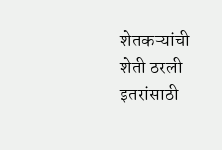शेतकऱ्यांची शेती ठरली इतरांसाठी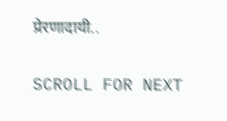प्रेरणादायी..

SCROLL FOR NEXT